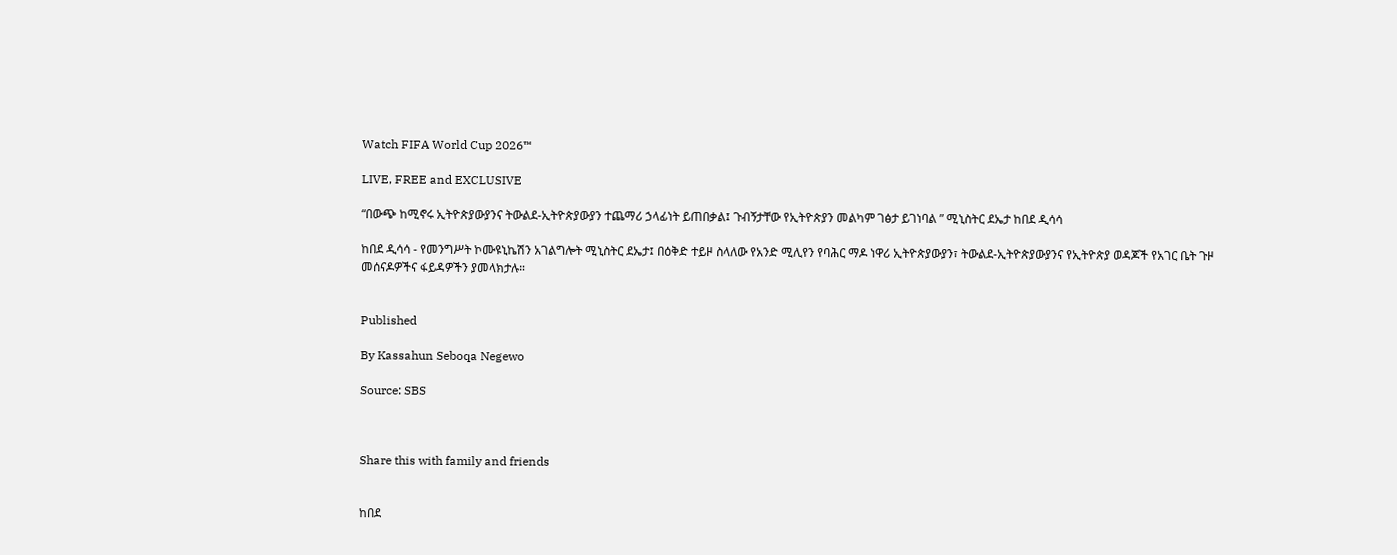Watch FIFA World Cup 2026™

LIVE, FREE and EXCLUSIVE

“በውጭ ከሚኖሩ ኢትዮጵያውያንና ትውልደ-ኢትዮጵያውያን ተጨማሪ ኃላፊነት ይጠበቃል፤ ጉብኝታቸው የኢትዮጵያን መልካም ገፅታ ይገነባል ” ሚኒስትር ደኤታ ከበደ ዲሳሳ

ከበደ ዲሳሳ - የመንግሥት ኮሙዩኒኬሽን አገልግሎት ሚኒስትር ደኤታ፤ በዕቅድ ተይዞ ስላለው የአንድ ሚሊየን የባሕር ማዶ ነዋሪ ኢትዮጵያውያን፣ ትውልደ-ኢትዮጵያውያንና የኢትዮጵያ ወዳጆች የአገር ቤት ጉዞ መሰናዶዎችና ፋይዳዎችን ያመላክታሉ።


Published

By Kassahun Seboqa Negewo

Source: SBS



Share this with family and friends


ከበደ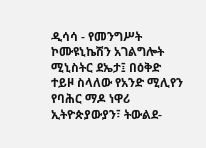ዲሳሳ - የመንግሥት ኮሙዩኒኬሽን አገልግሎት ሚኒስትር ደኤታ፤ በዕቅድ ተይዞ ስላለው የአንድ ሚሊየን የባሕር ማዶ ነዋሪ ኢትዮጵያውያን፣ ትውልደ-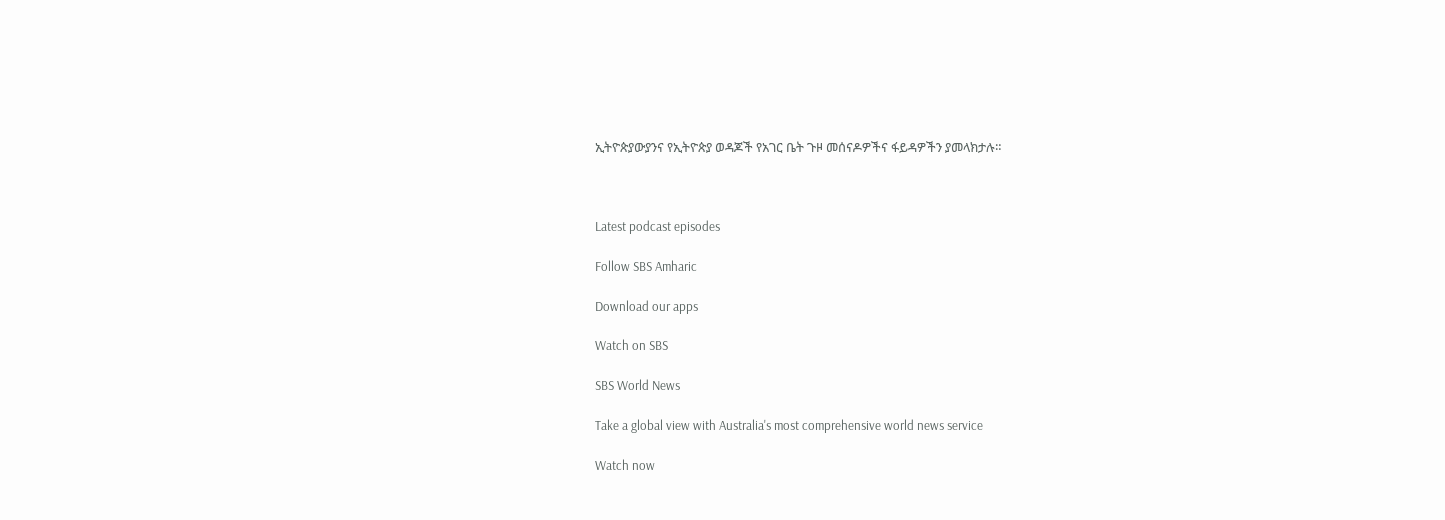ኢትዮጵያውያንና የኢትዮጵያ ወዳጆች የአገር ቤት ጉዞ መሰናዶዎችና ፋይዳዎችን ያመላክታሉ።



Latest podcast episodes

Follow SBS Amharic

Download our apps

Watch on SBS

SBS World News

Take a global view with Australia's most comprehensive world news service

Watch now